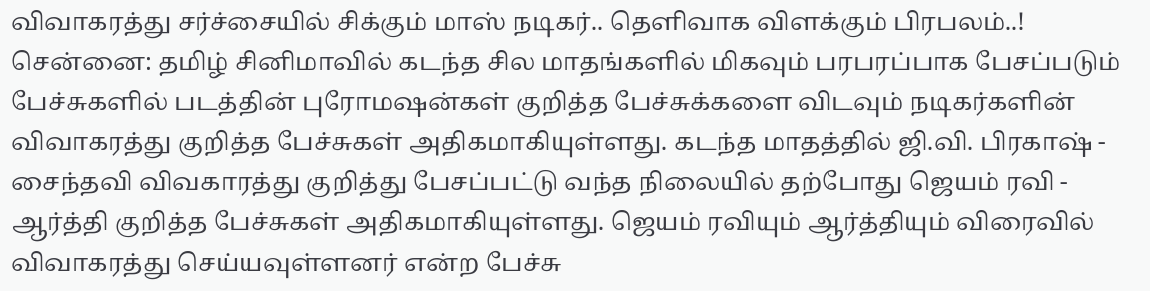விவாகரத்து சர்ச்சையில் சிக்கும் மாஸ் நடிகர்.. தெளிவாக விளக்கும் பிரபலம்..!
சென்னை: தமிழ் சினிமாவில் கடந்த சில மாதங்களில் மிகவும் பரபரப்பாக பேசப்படும் பேச்சுகளில் படத்தின் புரோமஷன்கள் குறித்த பேச்சுக்களை விடவும் நடிகர்களின் விவாகரத்து குறித்த பேச்சுகள் அதிகமாகியுள்ளது. கடந்த மாதத்தில் ஜி.வி. பிரகாஷ் - சைந்தவி விவகாரத்து குறித்து பேசப்பட்டு வந்த நிலையில் தற்போது ஜெயம் ரவி - ஆர்த்தி குறித்த பேச்சுகள் அதிகமாகியுள்ளது. ஜெயம் ரவியும் ஆர்த்தியும் விரைவில் விவாகரத்து செய்யவுள்ளனர் என்ற பேச்சு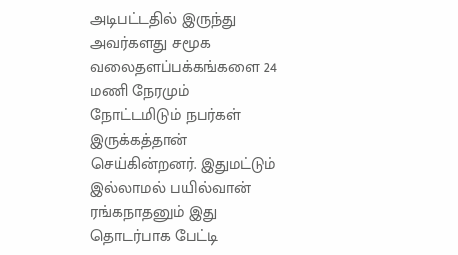அடிபட்டதில் இருந்து அவர்களது சமூக வலைதளப்பக்கங்களை 24 மணி நேரமும் நோட்டமிடும் நபர்கள் இருக்கத்தான் செய்கின்றனர். இதுமட்டும் இல்லாமல் பயில்வான் ரங்கநாதனும் இது தொடர்பாக பேட்டி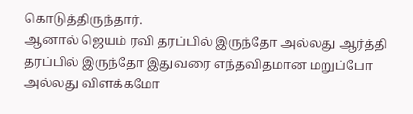கொடுத்திருந்தார்.
ஆனால் ஜெயம் ரவி தரப்பில் இருந்தோ அல்லது ஆர்த்தி தரப்பில் இருந்தோ இதுவரை எந்தவிதமான மறுப்போ அல்லது விளக்கமோ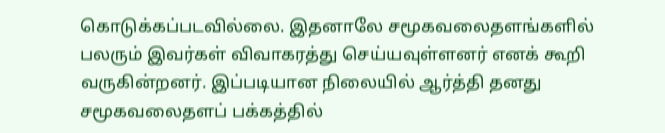கொடுக்கப்படவில்லை. இதனாலே சமூகவலைதளங்களில் பலரும் இவர்கள் விவாகரத்து செய்யவுள்ளனர் எனக் கூறி வருகின்றனர். இப்படியான நிலையில் ஆர்த்தி தனது சமூகவலைதளப் பக்கத்தில்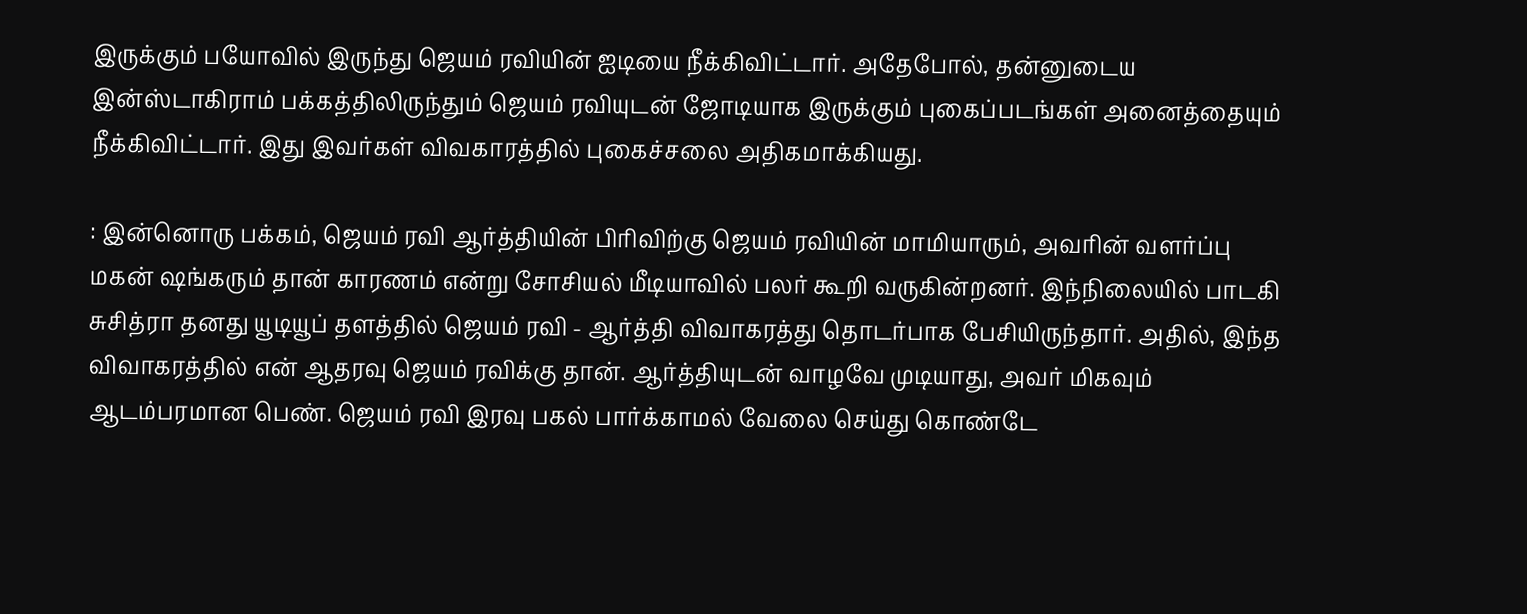இருக்கும் பயோவில் இருந்து ஜெயம் ரவியின் ஐடியை நீக்கிவிட்டார். அதேபோல், தன்னுடைய இன்ஸ்டாகிராம் பக்கத்திலிருந்தும் ஜெயம் ரவியுடன் ஜோடியாக இருக்கும் புகைப்படங்கள் அனைத்தையும் நீக்கிவிட்டார். இது இவர்கள் விவகாரத்தில் புகைச்சலை அதிகமாக்கியது.

: இன்னொரு பக்கம், ஜெயம் ரவி ஆர்த்தியின் பிரிவிற்கு ஜெயம் ரவியின் மாமியாரும், அவரின் வளர்ப்பு மகன் ஷங்கரும் தான் காரணம் என்று சோசியல் மீடியாவில் பலர் கூறி வருகின்றனர். இந்நிலையில் பாடகி சுசித்ரா தனது யூடியூப் தளத்தில் ஜெயம் ரவி - ஆர்த்தி விவாகரத்து தொடர்பாக பேசியிருந்தார். அதில், இந்த விவாகரத்தில் என் ஆதரவு ஜெயம் ரவிக்கு தான். ஆர்த்தியுடன் வாழவே முடியாது, அவர் மிகவும் ஆடம்பரமான பெண். ஜெயம் ரவி இரவு பகல் பார்க்காமல் வேலை செய்து கொண்டே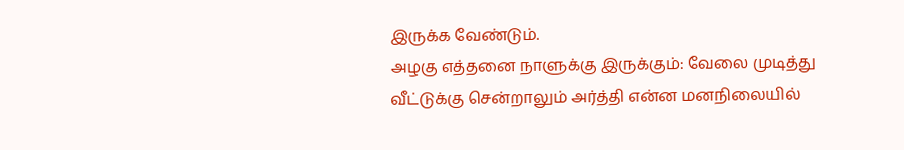இருக்க வேண்டும்.
அழகு எத்தனை நாளுக்கு இருக்கும்: வேலை முடித்து வீட்டுக்கு சென்றாலும் அர்த்தி என்ன மனநிலையில்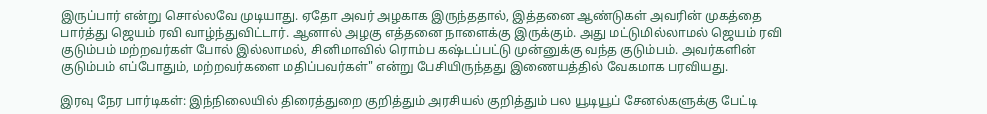இருப்பார் என்று சொல்லவே முடியாது. ஏதோ அவர் அழகாக இருந்ததால், இத்தனை ஆண்டுகள் அவரின் முகத்தை பார்த்து ஜெயம் ரவி வாழ்ந்துவிட்டார். ஆனால் அழகு எத்தனை நாளைக்கு இருக்கும். அது மட்டுமில்லாமல் ஜெயம் ரவி குடும்பம் மற்றவர்கள் போல் இல்லாமல், சினிமாவில் ரொம்ப கஷ்டப்பட்டு முன்னுக்கு வந்த குடும்பம். அவர்களின் குடும்பம் எப்போதும், மற்றவர்களை மதிப்பவர்கள்" என்று பேசியிருந்தது இணையத்தில் வேகமாக பரவியது.

இரவு நேர பார்டிகள்: இந்நிலையில் திரைத்துறை குறித்தும் அரசியல் குறித்தும் பல யூடியூப் சேனல்களுக்கு பேட்டி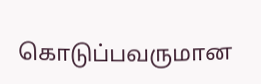கொடுப்பவருமான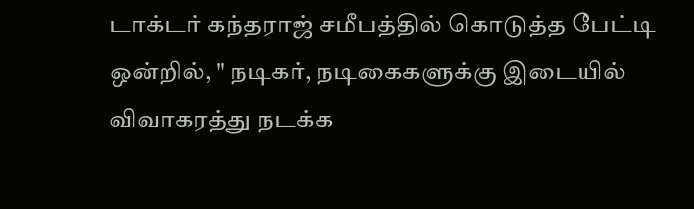டாக்டர் கந்தராஜ் சமீபத்தில் கொடுத்த பேட்டி ஒன்றில், " நடிகர், நடிகைகளுக்கு இடையில் விவாகரத்து நடக்க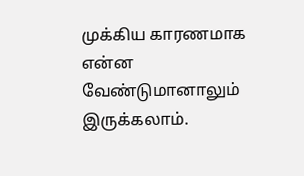முக்கிய காரணமாக என்ன வேண்டுமானாலும் இருக்கலாம்.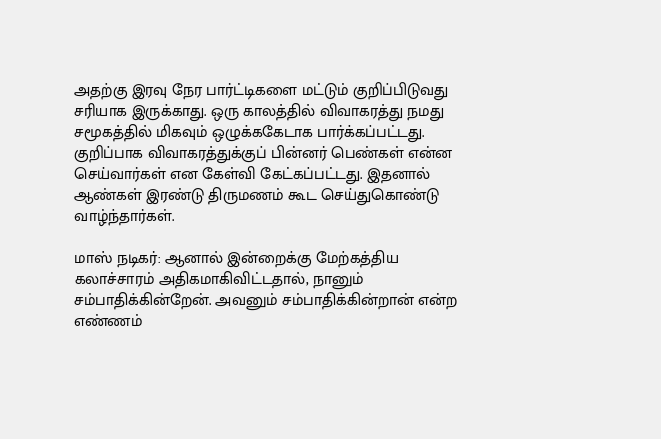அதற்கு இரவு நேர பார்ட்டிகளை மட்டும் குறிப்பிடுவது சரியாக இருக்காது. ஒரு காலத்தில் விவாகரத்து நமது சமூகத்தில் மிகவும் ஒழுக்ககேடாக பார்க்கப்பட்டது. குறிப்பாக விவாகரத்துக்குப் பின்னர் பெண்கள் என்ன செய்வார்கள் என கேள்வி கேட்கப்பட்டது. இதனால் ஆண்கள் இரண்டு திருமணம் கூட செய்துகொண்டு வாழ்ந்தார்கள்.

மாஸ் நடிகர்: ஆனால் இன்றைக்கு மேற்கத்திய கலாச்சாரம் அதிகமாகிவிட்டதால், நானும் சம்பாதிக்கின்றேன். அவனும் சம்பாதிக்கின்றான் என்ற எண்ணம்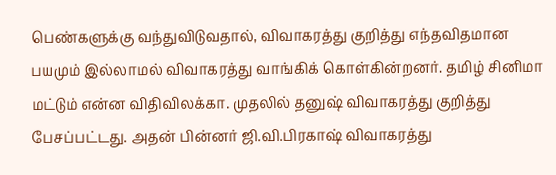பெண்களுக்கு வந்துவிடுவதால், விவாகரத்து குறித்து எந்தவிதமான பயமும் இல்லாமல் விவாகரத்து வாங்கிக் கொள்கின்றனர். தமிழ் சினிமா மட்டும் என்ன விதிவிலக்கா. முதலில் தனுஷ் விவாகரத்து குறித்து பேசப்பட்டது. அதன் பின்னர் ஜி.வி.பிரகாஷ் விவாகரத்து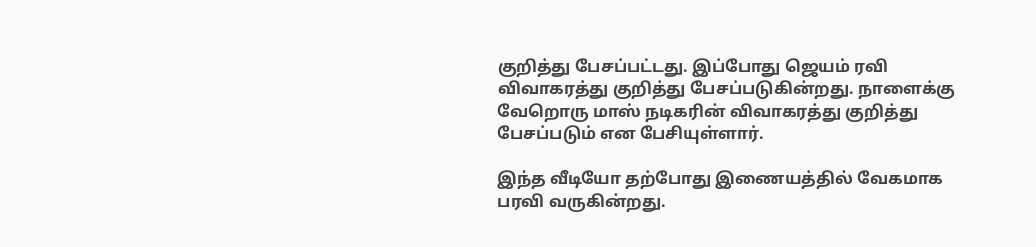குறித்து பேசப்பட்டது. இப்போது ஜெயம் ரவி விவாகரத்து குறித்து பேசப்படுகின்றது. நாளைக்கு வேறொரு மாஸ் நடிகரின் விவாகரத்து குறித்து பேசப்படும் என பேசியுள்ளார்.

இந்த வீடியோ தற்போது இணையத்தில் வேகமாக பரவி வருகின்றது.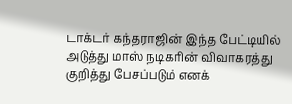டாக்டர் கந்தராஜின் இந்த பேட்டியில் அடுத்து மாஸ் நடிகரின் விவாகரத்து குறித்து பேசப்படும் எனக்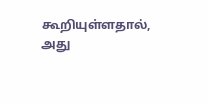கூறியுள்ளதால், அது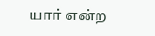யார் என்ற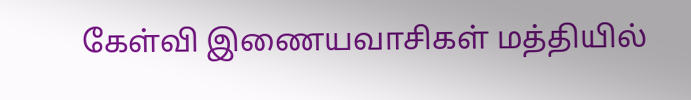கேள்வி இணையவாசிகள் மத்தியில்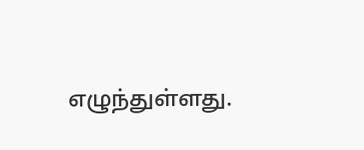எழுந்துள்ளது.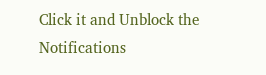Click it and Unblock the Notifications